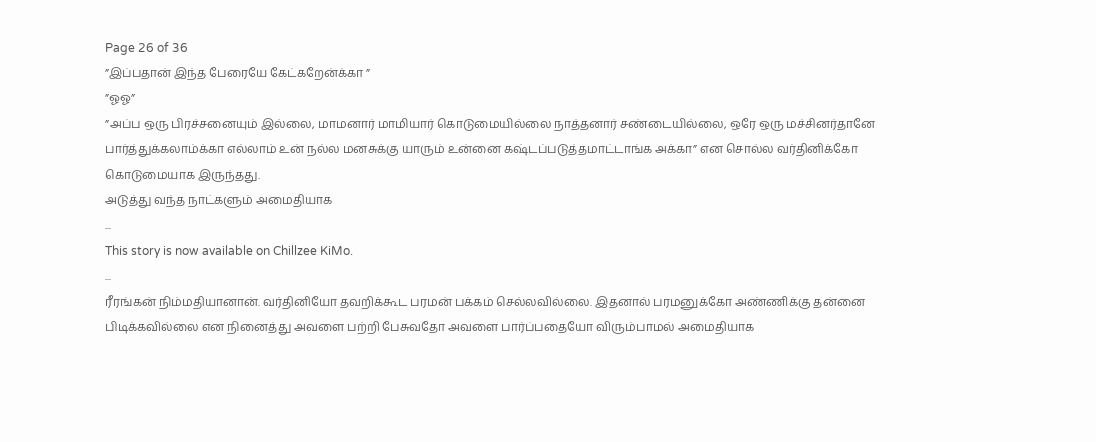Page 26 of 36
”இப்பதான் இந்த பேரையே கேட்கறேன்க்கா ”
”ஓஓ”
”அப்ப ஒரு பிரச்சனையும் இல்லை, மாமனார் மாமியார் கொடுமையில்லை நாத்தனார் சண்டையில்லை, ஒரே ஒரு மச்சினர்தானே பார்த்துக்கலாம்க்கா எல்லாம் உன் நல்ல மனசுக்கு யாரும் உன்னை கஷ்டப்படுத்தமாட்டாங்க அக்கா” என சொல்ல வர்தினிக்கோ கொடுமையாக இருந்தது.
அடுத்து வந்த நாட்களும் அமைதியாக
...
This story is now available on Chillzee KiMo.
...
ரீரங்கன் நிம்மதியானான். வர்தினியோ தவறிக்கூட பரமன் பக்கம் செல்லவில்லை. இதனால் பரமனுக்கோ அண்ணிக்கு தன்னை பிடிக்கவில்லை என நினைத்து அவளை பற்றி பேசுவதோ அவளை பார்ப்பதையோ விரும்பாமல் அமைதியாக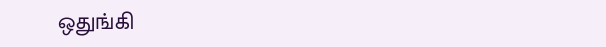ஒதுங்கி